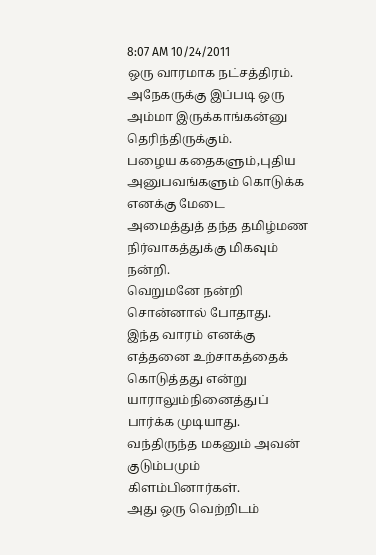8:07 AM 10/24/2011
ஒரு வாரமாக நட்சத்திரம்.
அநேகருக்கு இப்படி ஒரு அம்மா இருக்காங்கன்னு தெரிந்திருக்கும்.
பழைய கதைகளும்,புதிய அனுபவங்களும் கொடுக்க எனக்கு மேடை
அமைத்துத் தந்த தமிழ்மண நிர்வாகத்துக்கு மிகவும்
நன்றி.
வெறுமனே நன்றி சொன்னால் போதாது.
இந்த வாரம் எனக்கு எத்தனை உற்சாகத்தைக் கொடுத்தது என்று யாராலும்நினைத்துப் பார்க்க முடியாது.
வந்திருந்த மகனும் அவன் குடும்பமும் கிளம்பினார்கள்.
அது ஒரு வெற்றிடம்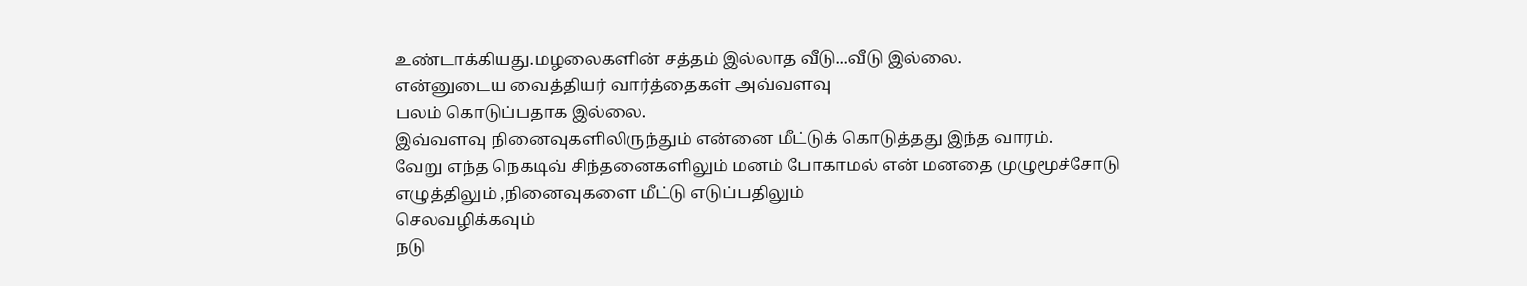உண்டாக்கியது.மழலைகளின் சத்தம் இல்லாத வீடு...வீடு இல்லை.
என்னுடைய வைத்தியர் வார்த்தைகள் அவ்வளவு
பலம் கொடுப்பதாக இல்லை.
இவ்வளவு நினைவுகளிலிருந்தும் என்னை மீட்டுக் கொடுத்தது இந்த வாரம்.
வேறு எந்த நெகடிவ் சிந்தனைகளிலும் மனம் போகாமல் என் மனதை முழுமூச்சோடு
எழுத்திலும் ,நினைவுகளை மீட்டு எடுப்பதிலும்
செலவழிக்கவும்
நடு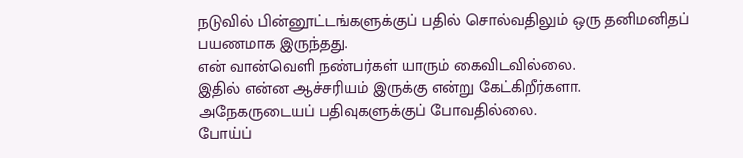நடுவில் பின்னூட்டங்களுக்குப் பதில் சொல்வதிலும் ஒரு தனிமனிதப் பயணமாக இருந்தது.
என் வான்வெளி நண்பர்கள் யாரும் கைவிடவில்லை.
இதில் என்ன ஆச்சரியம் இருக்கு என்று கேட்கிறீர்களா.
அநேகருடையப் பதிவுகளுக்குப் போவதில்லை.
போய்ப்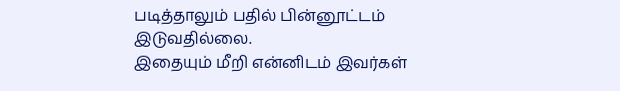படித்தாலும் பதில் பின்னூட்டம் இடுவதில்லை.
இதையும் மீறி என்னிடம் இவர்கள்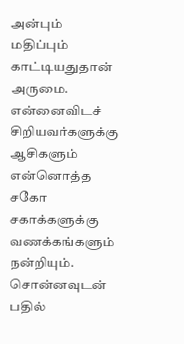அன்பும் மதிப்பும் காட்டியதுதான் அருமை.
என்னைவிடச் சிறியவர்களுக்கு ஆசிகளும் என்னொத்த சகோ சகாக்களுக்கு வணக்கங்களும் நன்றியும்.
சொன்னவுடன் பதில்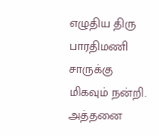எழுதிய திரு பாரதிமணி சாருக்கு மிகவும் நன்றி.
அத்தனை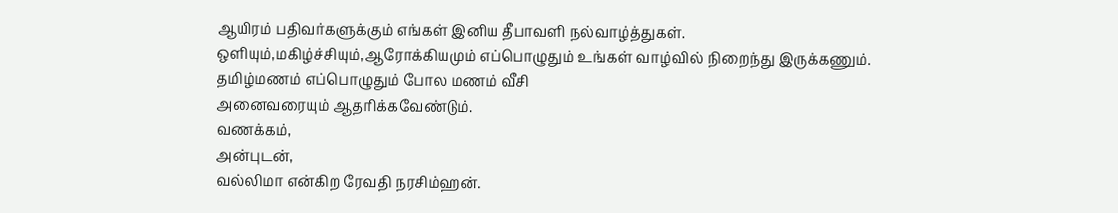ஆயிரம் பதிவர்களுக்கும் எங்கள் இனிய தீபாவளி நல்வாழ்த்துகள்.
ஒளியும்,மகிழ்ச்சியும்,ஆரோக்கியமும் எப்பொழுதும் உங்கள் வாழ்வில் நிறைந்து இருக்கணும்.
தமிழ்மணம் எப்பொழுதும் போல மணம் வீசி
அனைவரையும் ஆதரிக்கவேண்டும்.
வணக்கம்,
அன்புடன்,
வல்லிமா என்கிற ரேவதி நரசிம்ஹன்.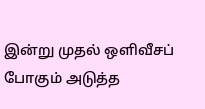இன்று முதல் ஒளிவீசப் போகும் அடுத்த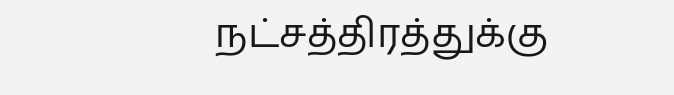நட்சத்திரத்துக்கு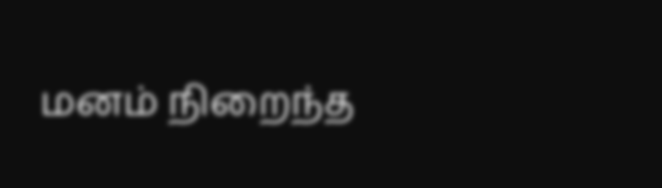மனம் நிறைந்த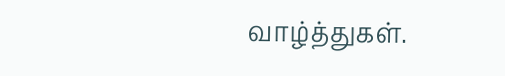வாழ்த்துகள்.